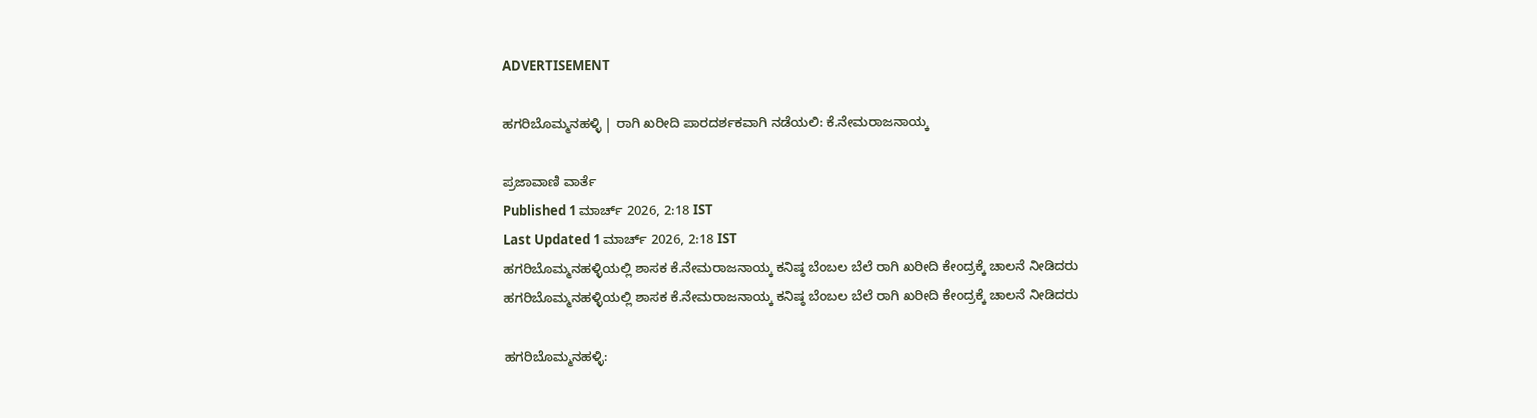ADVERTISEMENT

ಹಗರಿಬೊಮ್ಮನಹಳ್ಳಿ | ರಾಗಿ ಖರೀದಿ ಪಾರದರ್ಶಕವಾಗಿ ನಡೆಯಲಿ: ಕೆ.ನೇಮರಾಜನಾಯ್ಕ

ಪ್ರಜಾವಾಣಿ ವಾರ್ತೆ
Published 1 ಮಾರ್ಚ್ 2026, 2:18 IST
Last Updated 1 ಮಾರ್ಚ್ 2026, 2:18 IST
ಹಗರಿಬೊಮ್ಮನಹಳ್ಳಿಯಲ್ಲಿ ಶಾಸಕ ಕೆ.ನೇಮರಾಜನಾಯ್ಕ ಕನಿಷ್ಠ ಬೆಂಬಲ ಬೆಲೆ ರಾಗಿ ಖರೀದಿ ಕೇಂದ್ರಕ್ಕೆ ಚಾಲನೆ ನೀಡಿದರು
ಹಗರಿಬೊಮ್ಮನಹಳ್ಳಿಯಲ್ಲಿ ಶಾಸಕ ಕೆ.ನೇಮರಾಜನಾಯ್ಕ ಕನಿಷ್ಠ ಬೆಂಬಲ ಬೆಲೆ ರಾಗಿ ಖರೀದಿ ಕೇಂದ್ರಕ್ಕೆ ಚಾಲನೆ ನೀಡಿದರು

ಹಗರಿಬೊಮ್ಮನಹಳ್ಳಿ: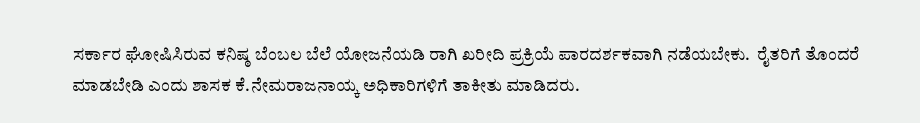ಸರ್ಕಾರ ಘೋಷಿಸಿರುವ ಕನಿಷ್ಠ ಬೆಂಬಲ ಬೆಲೆ ಯೋಜನೆಯಡಿ ರಾಗಿ ಖರೀದಿ ಪ್ರಕ್ರಿಯೆ ಪಾರದರ್ಶಕವಾಗಿ ನಡೆಯಬೇಕು.  ರೈತರಿಗೆ ತೊಂದರೆ ಮಾಡಬೇಡಿ ಎಂದು ಶಾಸಕ ಕೆ.ನೇಮರಾಜನಾಯ್ಕ ಅಧಿಕಾರಿಗಳಿಗೆ ತಾಕೀತು ಮಾಡಿದರು.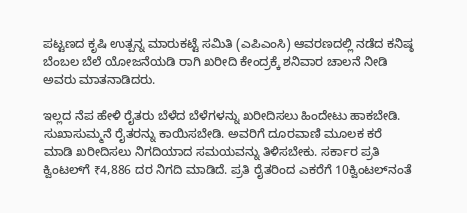ಪಟ್ಟಣದ ಕೃಷಿ ಉತ್ಪನ್ನ ಮಾರುಕಟ್ಟೆ ಸಮಿತಿ (ಎಪಿಎಂಸಿ) ಆವರಣದಲ್ಲಿ ನಡೆದ ಕನಿಷ್ಠ ಬೆಂಬಲ ಬೆಲೆ ಯೋಜನೆಯಡಿ ರಾಗಿ ಖರೀದಿ ಕೇಂದ್ರಕ್ಕೆ ಶನಿವಾರ ಚಾಲನೆ ನೀಡಿ ಅವರು ಮಾತನಾಡಿದರು.

ಇಲ್ಲದ ನೆಪ ಹೇಳಿ ರೈತರು ಬೆಳೆದ ಬೆಳೆಗಳನ್ನು ಖರೀದಿಸಲು ಹಿಂದೇಟು ಹಾಕಬೇಡಿ. ಸುಖಾಸುಮ್ಮನೆ ರೈತರನ್ನು ಕಾಯಿಸಬೇಡಿ. ಅವರಿಗೆ ದೂರವಾಣಿ ಮೂಲಕ ಕರೆ ಮಾಡಿ ಖರೀದಿಸಲು ನಿಗದಿಯಾದ ಸಮಯವನ್ನು ತಿಳಿಸಬೇಕು. ಸರ್ಕಾರ ಪ್ರತಿ ಕ್ವಿಂಟಲ್‍ಗೆ ₹4,886 ದರ ನಿಗದಿ ಮಾಡಿದೆ. ಪ್ರತಿ ರೈತರಿಂದ ಎಕರೆಗೆ 10ಕ್ವಿಂಟಲ್‍ನಂತೆ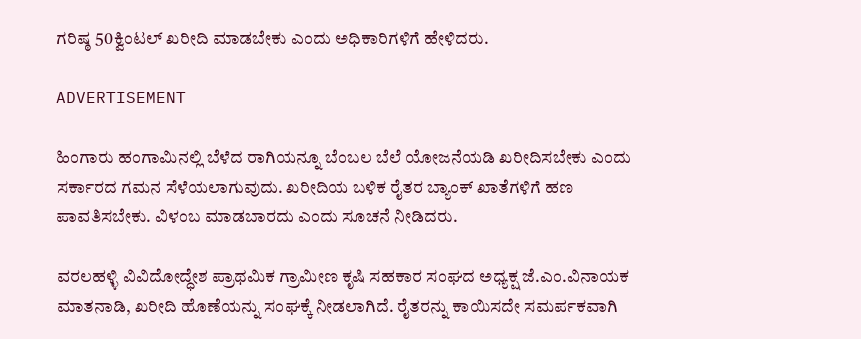ಗರಿಷ್ಠ 50ಕ್ವಿಂಟಲ್ ಖರೀದಿ ಮಾಡಬೇಕು ಎಂದು ಅಧಿಕಾರಿಗಳಿಗೆ ಹೇಳಿದರು.

ADVERTISEMENT

ಹಿಂಗಾರು ಹಂಗಾಮಿನಲ್ಲಿ ಬೆಳೆದ ರಾಗಿಯನ್ನೂ ಬೆಂಬಲ ಬೆಲೆ ಯೋಜನೆಯಡಿ ಖರೀದಿಸಬೇಕು ಎಂದು ಸರ್ಕಾರದ ಗಮನ ಸೆಳೆಯಲಾಗುವುದು. ಖರೀದಿಯ ಬಳಿಕ ರೈತರ ಬ್ಯಾಂಕ್ ಖಾತೆಗಳಿಗೆ ಹಣ ಪಾವತಿಸಬೇಕು. ವಿಳಂಬ ಮಾಡಬಾರದು ಎಂದು ಸೂಚನೆ ನೀಡಿದರು.

ವರಲಹಳ್ಳಿ ವಿವಿದೋದ್ಧೇಶ ಪ್ರಾಥಮಿಕ ಗ್ರಾಮೀಣ ಕೃಷಿ ಸಹಕಾರ ಸಂಘದ ಅಧ್ಯಕ್ಷ ಜೆ.ಎಂ.ವಿನಾಯಕ ಮಾತನಾಡಿ, ಖರೀದಿ ಹೊಣೆಯನ್ನು ಸಂಘಕ್ಕೆ ನೀಡಲಾಗಿದೆ. ರೈತರನ್ನು ಕಾಯಿಸದೇ ಸಮರ್ಪಕವಾಗಿ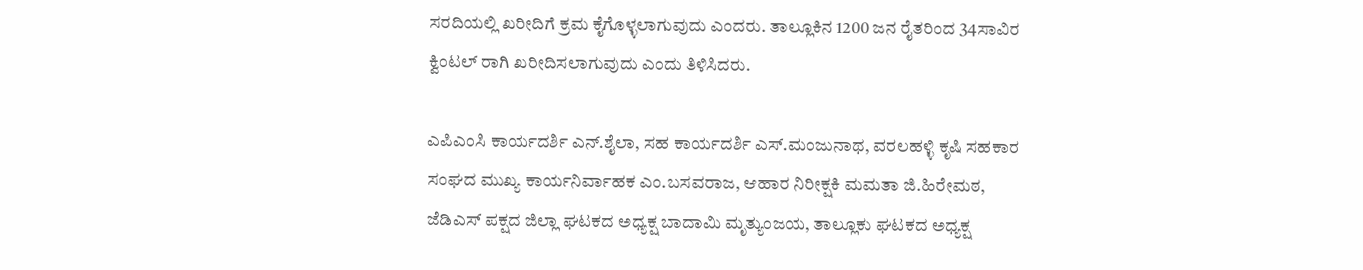ಸರದಿಯಲ್ಲಿ ಖರೀದಿಗೆ ಕ್ರಮ ಕೈಗೊಳ್ಳಲಾಗುವುದು ಎಂದರು. ತಾಲ್ಲೂಕಿನ 1200 ಜನ ರೈತರಿಂದ 34ಸಾವಿರ ಕ್ವಿಂಟಲ್ ರಾಗಿ ಖರೀದಿಸಲಾಗುವುದು ಎಂದು ತಿಳಿಸಿದರು.

ಎಪಿಎಂಸಿ ಕಾರ್ಯದರ್ಶಿ ಎನ್.ಶೈಲಾ, ಸಹ ಕಾರ್ಯದರ್ಶಿ ಎಸ್.ಮಂಜುನಾಥ, ವರಲಹಳ್ಳಿ ಕೃಷಿ ಸಹಕಾರ ಸಂಘದ ಮುಖ್ಯ ಕಾರ್ಯನಿರ್ವಾಹಕ ಎಂ.ಬಸವರಾಜ, ಆಹಾರ ನಿರೀಕ್ಷಕಿ ಮಮತಾ ಜಿ.ಹಿರೇಮಠ, ಜೆಡಿಎಸ್ ಪಕ್ಷದ ಜಿಲ್ಲಾ ಘಟಕದ ಅಧ್ಯಕ್ಷ ಬಾದಾಮಿ ಮೃತ್ಯುಂಜಯ, ತಾಲ್ಲೂಕು ಘಟಕದ ಅಧ್ಯಕ್ಷ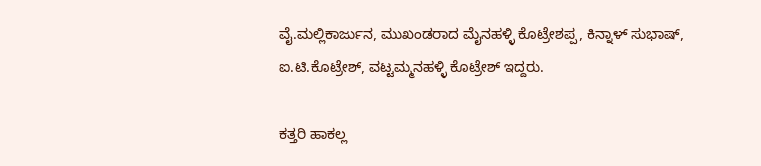ವೈ.ಮಲ್ಲಿಕಾರ್ಜುನ, ಮುಖಂಡರಾದ ಮೈನಹಳ್ಳಿ ಕೊಟ್ರೇಶಪ್ಪ, ಕಿನ್ನಾಳ್ ಸುಭಾಷ್, ಐ.ಟಿ.ಕೊಟ್ರೇಶ್, ವಟ್ಟಮ್ಮನಹಳ್ಳಿ ಕೊಟ್ರೇಶ್ ಇದ್ದರು.

ಕತ್ತರಿ ಹಾಕಲ್ಲ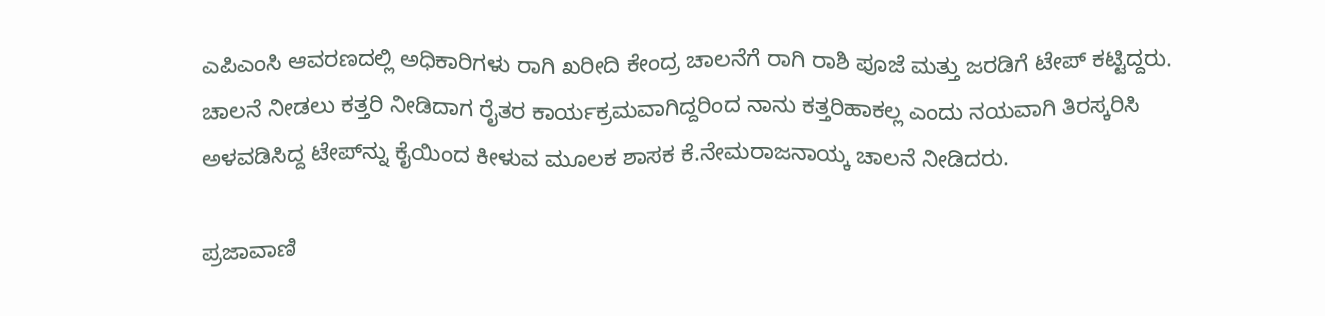ಎಪಿಎಂಸಿ ಆವರಣದಲ್ಲಿ ಅಧಿಕಾರಿಗಳು ರಾಗಿ ಖರೀದಿ ಕೇಂದ್ರ ಚಾಲನೆಗೆ ರಾಗಿ ರಾಶಿ ಪೂಜೆ ಮತ್ತು ಜರಡಿಗೆ ಟೇಪ್ ಕಟ್ಟಿದ್ದರು. ಚಾಲನೆ ನೀಡಲು ಕತ್ತರಿ ನೀಡಿದಾಗ ರೈತರ ಕಾರ್ಯಕ್ರಮವಾಗಿದ್ದರಿಂದ ನಾನು ಕತ್ತರಿಹಾಕಲ್ಲ ಎಂದು ನಯವಾಗಿ ತಿರಸ್ಕರಿಸಿ ಅಳವಡಿಸಿದ್ದ ಟೇಪ್‍ನ್ನು ಕೈಯಿಂದ ಕೀಳುವ ಮೂಲಕ ಶಾಸಕ ಕೆ.ನೇಮರಾಜನಾಯ್ಕ ಚಾಲನೆ ನೀಡಿದರು.

ಪ್ರಜಾವಾಣಿ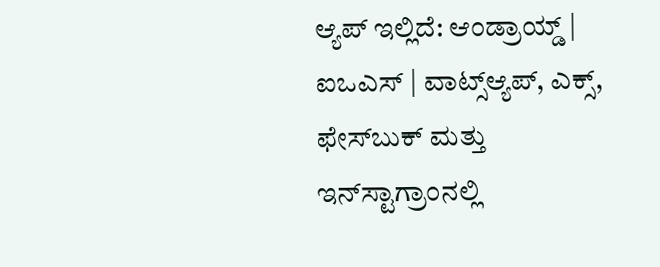ಆ್ಯಪ್ ಇಲ್ಲಿದೆ: ಆಂಡ್ರಾಯ್ಡ್ | ಐಒಎಸ್ | ವಾಟ್ಸ್ಆ್ಯಪ್, ಎಕ್ಸ್, ಫೇಸ್‌ಬುಕ್ ಮತ್ತು ಇನ್‌ಸ್ಟಾಗ್ರಾಂನಲ್ಲಿ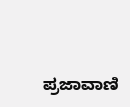ಪ್ರಜಾವಾಣಿ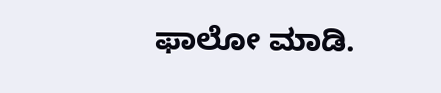ಫಾಲೋ ಮಾಡಿ.